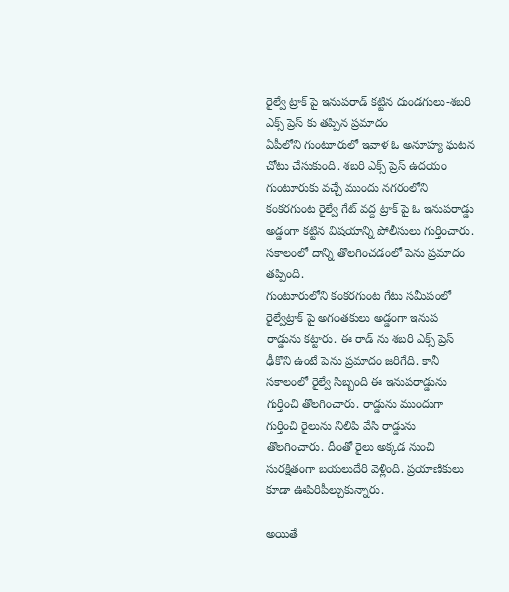రైల్వే ట్రాక్ పై ఇనుపరాడ్ కట్టిన దుండగులు-శబరి ఎక్స్ ప్రెస్ కు తప్పిన ప్రమాదం
ఏపీలోని గుంటూరులో ఇవాళ ఓ అనూహ్య ఘటన చోటు చేసుకుంది. శబరి ఎక్స్ ప్రెస్ ఉదయం గుంటూరుకు వచ్చే ముందు నగరంలోని కంకరగుంట రైల్వే గేట్ వద్ద ట్రాక్ పై ఓ ఇనుపరాడ్డు అడ్డంగా కట్టిన విషయాన్ని పోలీసులు గుర్తించారు. సకాలంలో దాన్ని తొలగించడంలో పెను ప్రమాదం తప్పింది.
గుంటూరులోని కంకరగుంట గేటు సమీపంలో రైల్వేట్రాక్ పై అగంతకులు అడ్డంగా ఇనుప రాడ్డును కట్టారు. ఈ రాడ్ ను శబరి ఎక్స్ ప్రెస్ ఢీకొని ఉంటే పెను ప్రమాదం జరిగేది. కానీ సకాలంలో రైల్వే సిబ్బంది ఈ ఇనుపరాడ్డును గుర్తించి తొలగించారు. రాడ్డును ముందుగా గుర్తించి రైలును నిలిపి వేసి రాడ్డును తొలగించారు. దీంతో రైలు అక్కడ నుంచి సురక్షితంగా బయలుదేరి వెళ్లింది. ప్రయాణికులు కూడా ఊపిరిపీల్చుకున్నారు.

అయితే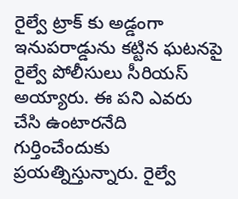రైల్వే ట్రాక్ కు అడ్డంగా ఇనుపరాడ్డును కట్టిన ఘటనపై రైల్వే పోలీసులు సీరియస్ అయ్యారు. ఈ పని ఎవరు చేసి ఉంటారనేది గుర్తించేందుకు ప్రయత్నిస్తున్నారు. రైల్వే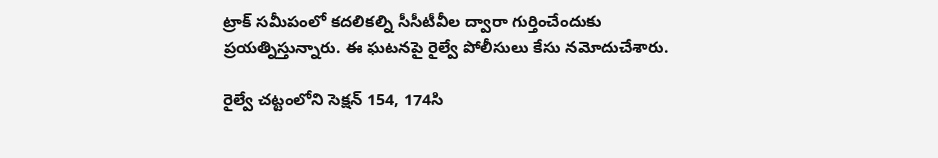ట్రాక్ సమీపంలో కదలికల్ని సీసీటీవీల ద్వారా గుర్తించేందుకు ప్రయత్నిస్తున్నారు. ఈ ఘటనపై రైల్వే పోలీసులు కేసు నమోదుచేశారు.

రైల్వే చట్టంలోని సెక్షన్ 154, 174సి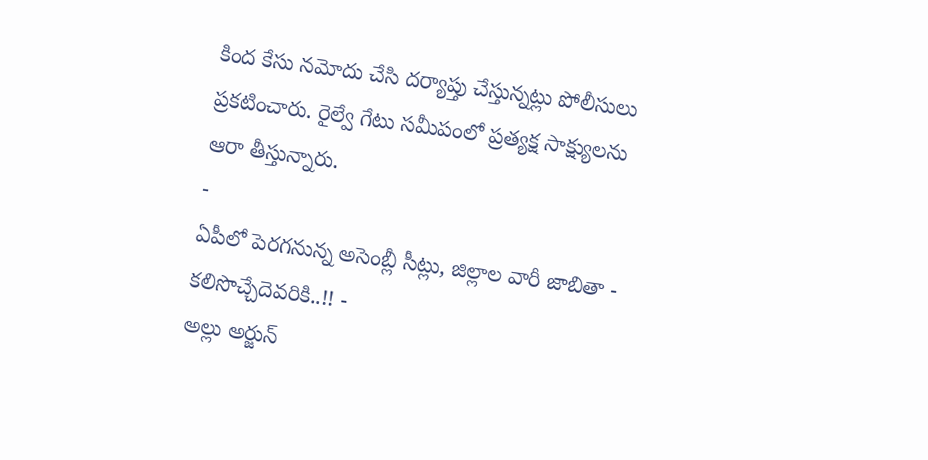కింద కేసు నమోదు చేసి దర్యాప్తు చేస్తున్నట్లు పోలీసులు ప్రకటించారు. రైల్వే గేటు సమీపంలో ప్రత్యక్ష సాక్ష్యులను ఆరా తీస్తున్నారు.
-
ఏపీలో పెరగనున్న అసెంబ్లీ సీట్లు, జిల్లాల వారీ జాబితా - కలిసొచ్చేదెవరికి..!! -
అల్లు అర్జున్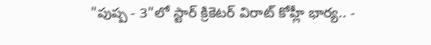"పుష్ప - 3"లో స్టార్ క్రికెటర్ విరాట్ కోహ్లీ భార్య.. -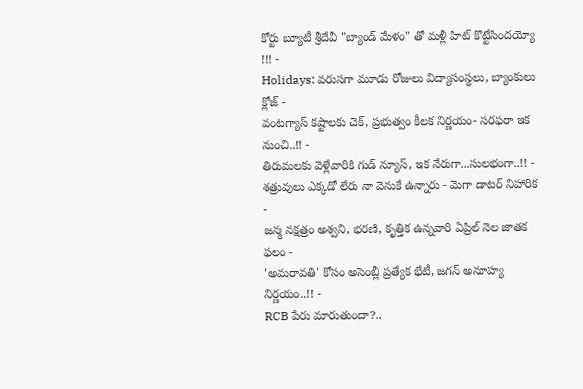కోర్టు బ్యూటీ శ్రీదేవీ "బ్యాండ్ మేళం" తో మళ్లీ హిట్ కొట్టేసిందయ్యో !!! -
Holidays: వరుసగా మూడు రోజులు విద్యాసంస్థలు, బ్యాంకులు క్లోజ్ -
వంటగ్యాస్ కష్టాలకు చెక్, ప్రభుత్వం కీలక నిర్ణయం- సరఫరా ఇక నుంచి..!! -
తిరుమలకు వెళ్లేవారికి గుడ్ న్యూస్, ఇక నేరుగా...సులభంగా..!! -
శత్రువులు ఎక్కడో లేరు నా వెనుకే ఉన్నారు - మెగా డాటర్ నిహారిక -
జన్మ నక్షత్రం అశ్వని, భరణి, కృత్తిక ఉన్నవారి ఏప్రిల్ నెల జాతక ఫలం -
'అమరావతి' కోసం అసెంబ్లీ ప్రత్యేక భేటీ, జగన్ అనూహ్య నిర్ణయం..!! -
RCB పేరు మారుతుందా?..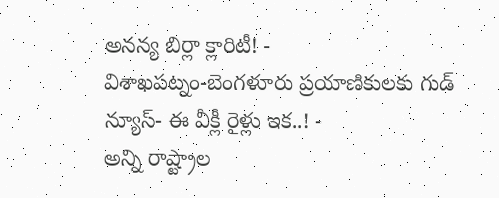అనన్య బిర్లా క్లారిటీ! -
విశాఖపట్నం-బెంగళూరు ప్రయాణికులకు గుడ్ న్యూస్- ఈ వీక్లీ రైళ్లు ఇక..! -
అన్ని రాష్ట్రాల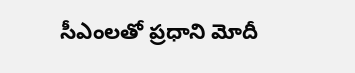సీఎంలతో ప్రధాని మోదీ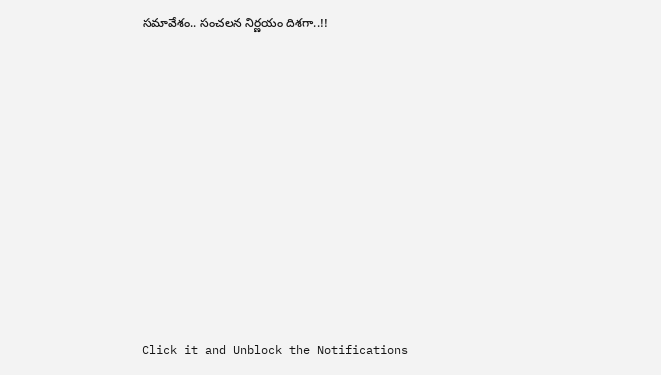సమావేశం.. సంచలన నిర్ణయం దిశగా..!!












Click it and Unblock the Notifications